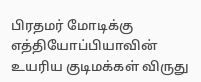பிரதமர் மோடிக்கு எத்தியோப்பியாவின் உயரிய குடிமக்கள் விருது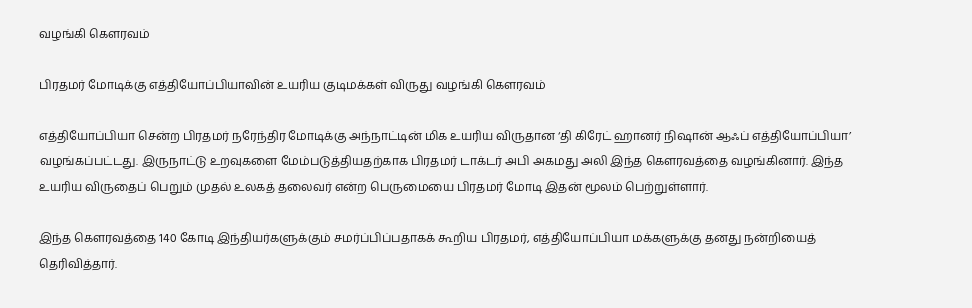வழங்கி கௌரவம்

பிரதமர் மோடிக்கு எத்தியோப்பியாவின் உயரிய குடிமக்கள் விருது வழங்கி கௌரவம்

எத்தியோப்பியா சென்ற பிரதமர் நரேந்திர மோடிக்கு அந்நாட்டின் மிக உயரிய விருதான ‘தி கிரேட் ஹானர் நிஷான் ஆஃப் எத்தியோப்பியா’ வழங்கப்பட்டது. இருநாட்டு உறவுகளை மேம்படுத்தியதற்காக பிரதமர் டாக்டர் அபி அகமது அலி இந்த கௌரவத்தை வழங்கினார். இந்த உயரிய விருதைப் பெறும் முதல் உலகத் தலைவர் என்ற பெருமையை பிரதமர் மோடி இதன் மூலம் பெற்றுள்ளார்.

இந்த கௌரவத்தை 140 கோடி இந்தியர்களுக்கும் சமர்ப்பிப்பதாகக் கூறிய பிரதமர், எத்தியோப்பியா மக்களுக்கு தனது நன்றியைத் தெரிவித்தார்.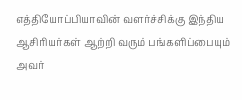எத்தியோப்பியாவின் வளர்ச்சிக்கு இந்திய ஆசிரியர்கள் ஆற்றி வரும் பங்களிப்பையும் அவர்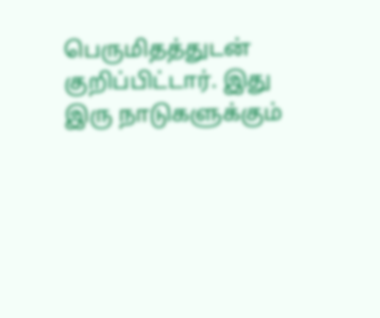பெருமிதத்துடன் குறிப்பிட்டார். இது இரு நாடுகளுக்கும்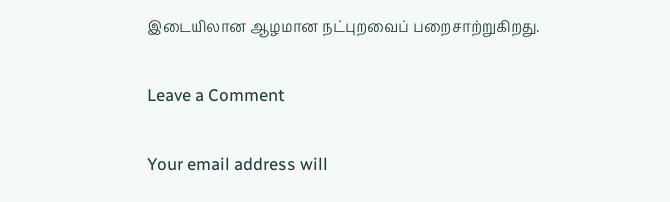இடையிலான ஆழமான நட்புறவைப் பறைசாற்றுகிறது.

Leave a Comment

Your email address will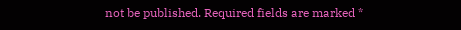not be published. Required fields are marked *